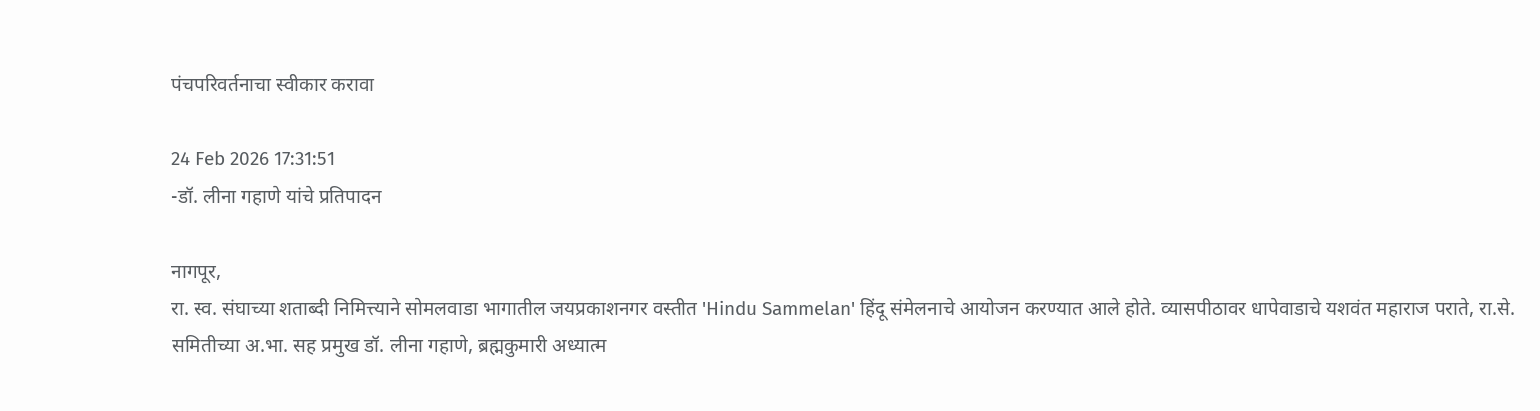पंचपरिवर्तनाचा स्वीकार करावा

24 Feb 2026 17:31:51
-डॉ. लीना गहाणे यांचे प्रतिपादन

नागपूर,
रा. स्व. संघाच्या शताब्दी निमित्त्याने सोमलवाडा भागातील जयप्रकाशनगर वस्तीत 'Hindu Sammelan' हिंदू संमेलनाचे आयोजन करण्यात आले होते. व्यासपीठावर धापेवाडाचे यशवंत महाराज पराते, रा.से. समितीच्या अ.भा. सह प्रमुख डॉ. लीना गहाणे, ब्रह्मकुमारी अध्यात्म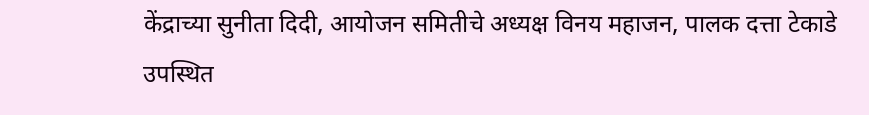केंद्राच्या सुनीता दिदी, आयोजन समितीचे अध्यक्ष विनय महाजन, पालक दत्ता टेकाडे उपस्थित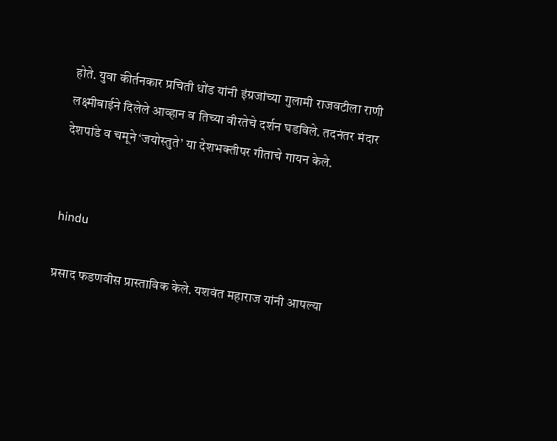होते. युवा कीर्तनकार प्रचिती धोंड यांनी इंग्रजांच्या गुलामी राजवटीला राणी लक्ष्मीबाईने दिलेले आव्हान व तिच्या वीरतेचे दर्शन घडविले. तदनंतर मंदार देशपांडे व चमूने ‘जयोस्तुते’ या देशभक्तीपर गीताचे गायन केले.


hindu

प्रसाद फडणवीस प्रास्ताविक केले. यशवंत महाराज यांनी आपल्या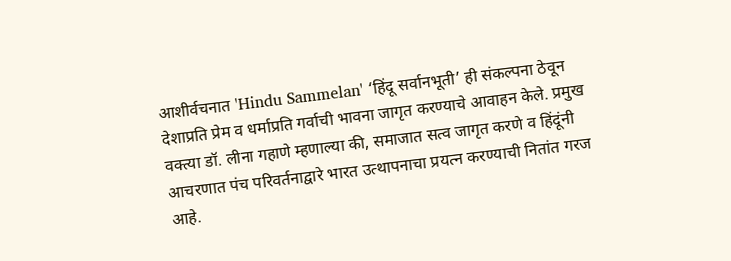आशीर्वचनात 'Hindu Sammelan' ‘हिंदू सर्वानभूती’ ही संकल्पना ठेवून देशाप्रति प्रेम व धर्माप्रति गर्वाची भावना जागृत करण्याचे आवाहन केले. प्रमुख वक्त्या डॉ. लीना गहाणे म्हणाल्या की, समाजात सत्व जागृत करणे व हिंदूंनी आचरणात पंच परिवर्तनाद्वारे भारत उत्थापनाचा प्रयत्न करण्याची नितांत गरज आहे.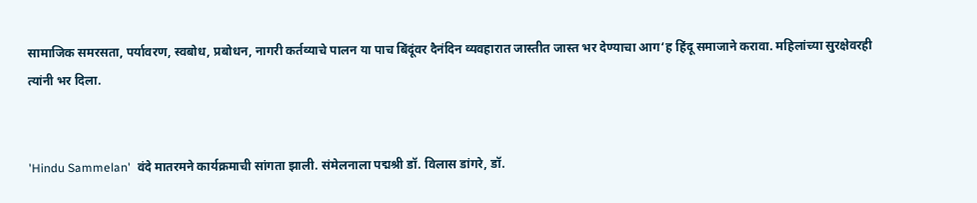सामाजिक समरसता, पर्यावरण, स्वबोध, प्रबोधन, नागरी कर्तव्याचे पालन या पाच बिंदूंवर दैनंदिन व्यवहारात जास्तीत जास्त भर देण्याचा आग‘ह हिंदू समाजाने करावा. महिलांच्या सुरक्षेवरही त्यांनी भर दिला.


'Hindu Sammelan'  वंदे मातरमने कार्यक्रमाची सांगता झाली. संमेलनाला पद्मश्री डॉ. विलास डांगरे, डॉ.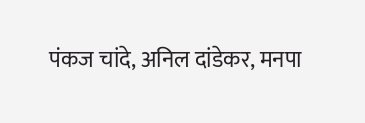पंकज चांदे, अनिल दांडेकर, मनपा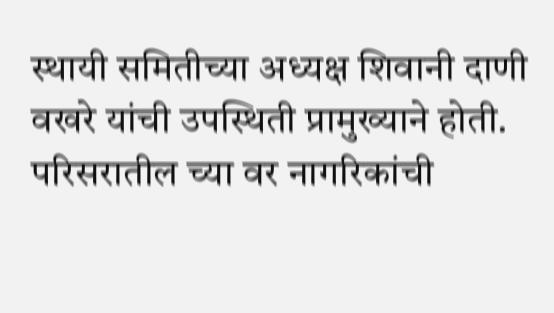स्थायी समितीच्या अध्यक्ष शिवानी दाणी वखरे यांची उपस्थिती प्रामुख्याने होती. परिसरातील च्या वर नागरिकांची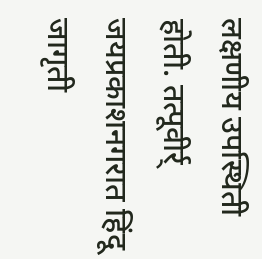लक्षणीय उपस्थिती होती. तत्पूवीर्र् जयप्रकाशनगरात हिंदू जागृती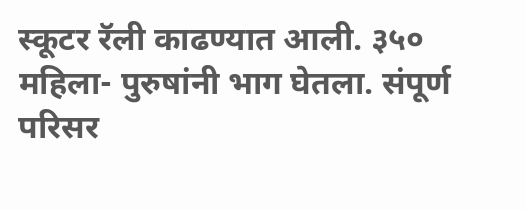स्कूटर रॅली काढण्यात आली. ३५० महिला- पुरुषांनी भाग घेतला. संपूर्ण परिसर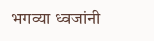भगव्या ध्वजांनी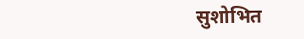सुशोभित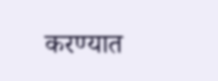करण्यात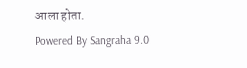आला होता.
Powered By Sangraha 9.0